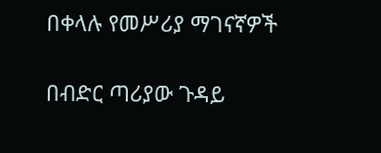በቀላሉ የመሥሪያ ማገናኛዎች

በብድር ጣሪያው ጉዳይ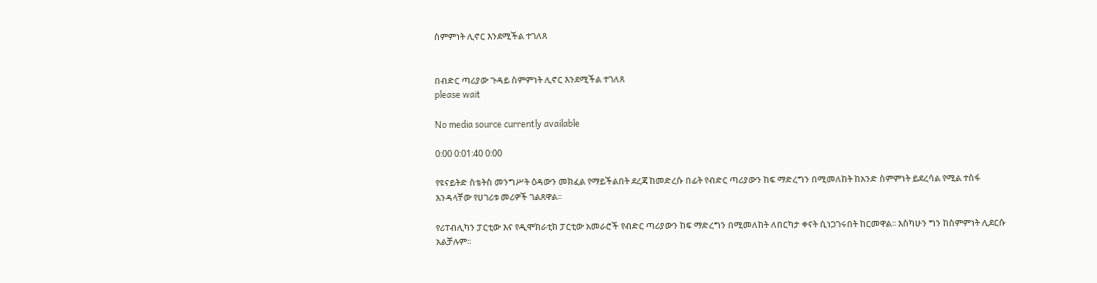ስምምነት ሊኖር እንደሚችል ተገለጸ


በብድር ጣሪያው ጉዳይ ስምምነት ሊኖር እንደሚችል ተገለጸ
please wait

No media source currently available

0:00 0:01:40 0:00

የዩናይትድ ስቴትስ መንግሥት ዕዳውን መክፈል የማይችልበት ደረጃ ከመድረሱ በፊት የብድር ጣሪያውን ከፍ ማድረግን በሚመለከት ከአንድ ስምምነት ይደረሳል የሚል ተስፋ እንዳላቸው የሀገሪቱ መሪዎች ገልጸዋል፡፡

የሪፐብሊካን ፓርቲው እና የዲሞክራቲክ ፓርቲው አመራሮች የብድር ጣሪያውን ከፍ ማድረግን በሚመለከት ለበርካታ ቀናት ሲነጋገሩበት ከርመዋል፡፡ እስካሁን ግን ከስምምነት ሊደርሱ አልቻሉም፡፡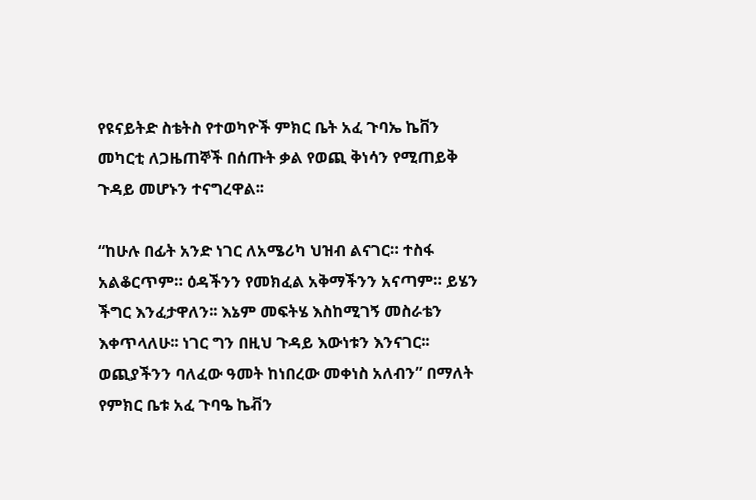የዩናይትድ ስቴትስ የተወካዮች ምክር ቤት አፈ ጉባኤ ኬቨን መካርቲ ለጋዜጠኞች በሰጡት ቃል የወጪ ቅነሳን የሚጠይቅ ጉዳይ መሆኑን ተናግረዋል፡፡

“ከሁሉ በፊት አንድ ነገር ለአሜሪካ ህዝብ ልናገር። ተስፋ አልቆርጥም። ዕዳችንን የመክፈል አቅማችንን አናጣም። ይሄን ችግር እንፈታዋለን፡፡ እኔም መፍትሄ እስከሚገኝ መስራቴን እቀጥላለሁ፡፡ ነገር ግን በዚህ ጉዳይ እውነቱን እንናገር፡፡ ወጪያችንን ባለፈው ዓመት ከነበረው መቀነስ አለብን” በማለት የምክር ቤቱ አፈ ጉባዔ ኬቭን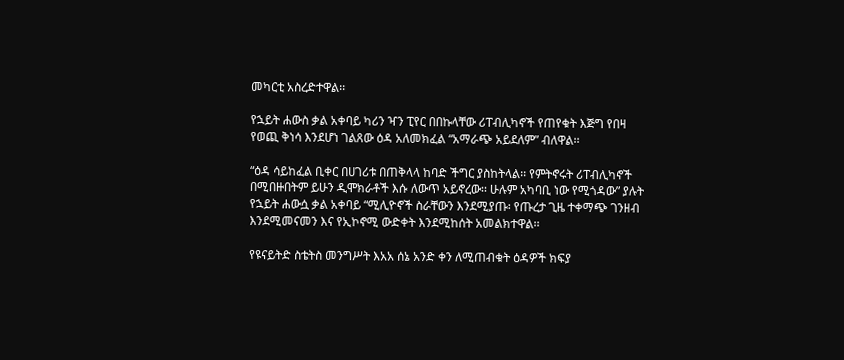መካርቲ አስረድተዋል፡፡

የኋይት ሐውስ ቃል አቀባይ ካሪን ዣን ፒየር በበኩላቸው ሪፐብሊካኖች የጠየቁት እጅግ የበዛ የወጪ ቅነሳ እንደሆነ ገልጸው ዕዳ አለመክፈል “አማራጭ አይደለም” ብለዋል፡፡

“ዕዳ ሳይከፈል ቢቀር በሀገሪቱ በጠቅላላ ከባድ ችግር ያስከትላል፡፡ የምትኖሩት ሪፐብሊካኖች በሚበዙበትም ይሁን ዲሞክራቶች እሱ ለውጥ አይኖረው፡፡ ሁሉም አካባቢ ነው የሚጎዳው” ያሉት የኋይት ሐውሷ ቃል አቀባይ “ሚሊዮኖች ስራቸውን እንደሚያጡ፡ የጡረታ ጊዜ ተቀማጭ ገንዘብ እንደሚመናመን እና የኢኮኖሚ ውድቀት እንደሚከሰት አመልክተዋል፡፡

የዩናይትድ ስቴትስ መንግሥት እአአ ሰኔ አንድ ቀን ለሚጠብቁት ዕዳዎች ክፍያ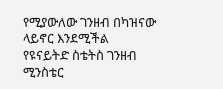የሚያውለው ገንዘብ በካዝናው ላይኖር እንደሚችል የዩናይትድ ስቴትስ ገንዘብ ሚንስቴር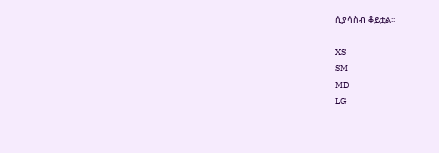ሲያሳስብ ቆይቷል፡፡

XS
SM
MD
LG